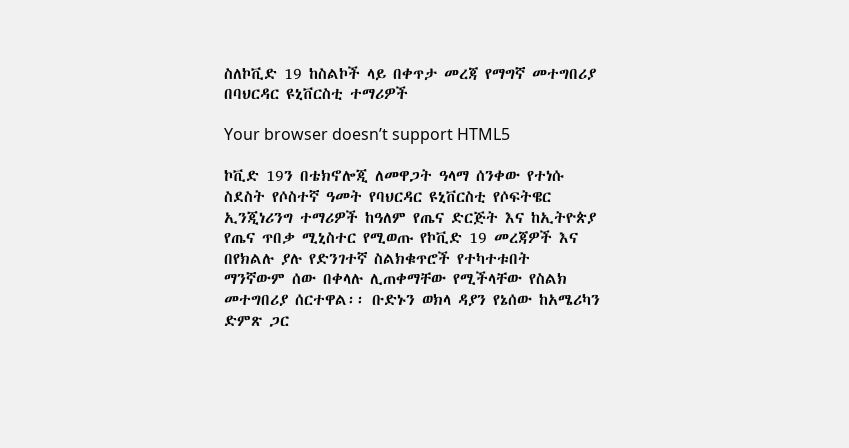ስለኮቪድ 19 ከስልኮች ላይ በቀጥታ መረጃ የማግኛ መተግበሪያ በባህርዳር ዩኒቨርስቲ ተማሪዎች

Your browser doesn’t support HTML5

ኮቪድ 19ን በቴክኖሎጂ ለመዋጋት ዓላማ ሰንቀው የተነሱ ስደስት የሶስተኛ ዓመት የባህርዳር ዩኒቨርስቲ የሶፍትዌር ኢንጂነሪንግ ተማሪዎች ከዓለም የጤና ድርጅት እና ከኢትዮጵያ የጤና ጥበቃ ሚኒስተር የሚወጡ የኮቪድ 19 መረጃዎች እና በየክልሉ ያሉ የድንገተኛ ስልክቁጥሮች የተካተቱበት  ማንኛውም ሰው በቀላሉ ሊጠቀማቸው የሚችላቸው የስልክ መተግበሪያ ሰርተዋል፡፡ ቡድኑን ወክላ ዳያን የኔሰው ከአሜሪካን ድምጽ ጋር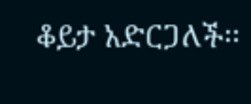ቆይታ አድርጋለች፡፡